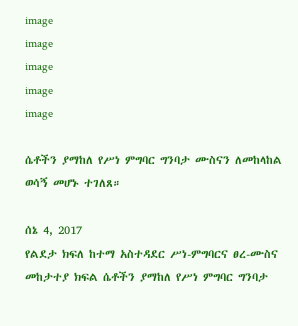image
image
image
image
image

ሴቶችን ያማከለ የሥነ ምግባር ግንባታ ሙስናን ለመከላከል ወሳኝ መሆኑ ተገለጸ።

ሰኔ 4, 2017
የልደታ ክፍለ ከተማ አስተዳደር ሥነ-ምግባርና ፀረ-ሙስና መከታተያ ክፍል ሴቶችን ያማከለ የሥነ ምግባር ግንባታ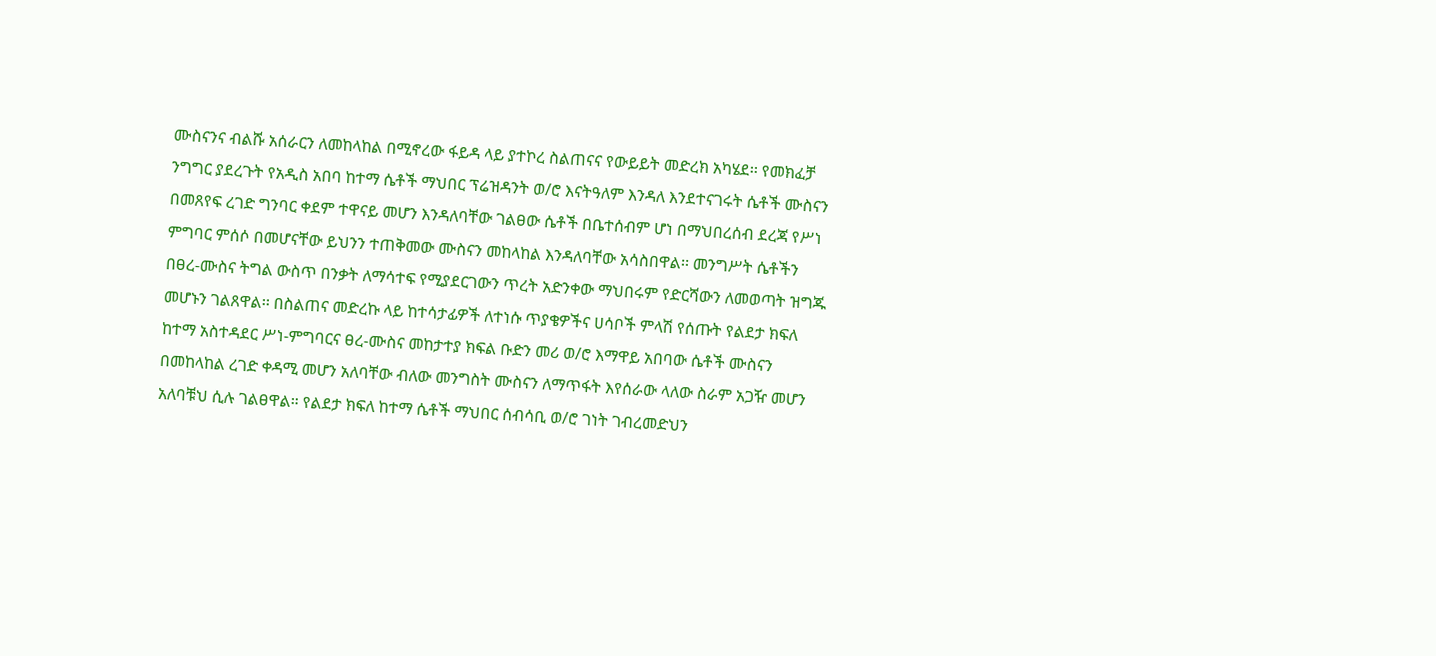ሙስናንና ብልሹ አሰራርን ለመከላከል በሚኖረው ፋይዳ ላይ ያተኮረ ስልጠናና የውይይት መድረክ አካሄደ፡፡ የመክፈቻ ንግግር ያደረጉት የአዲስ አበባ ከተማ ሴቶች ማህበር ፕሬዝዳንት ወ/ሮ እናትዓለም እንዳለ እንደተናገሩት ሴቶች ሙስናን በመጸየፍ ረገድ ግንባር ቀደም ተዋናይ መሆን እንዳለባቸው ገልፀው ሴቶች በቤተሰብም ሆነ በማህበረሰብ ደረጃ የሥነ ምግባር ምሰሶ በመሆናቸው ይህንን ተጠቅመው ሙስናን መከላከል እንዳለባቸው አሳስበዋል፡፡ መንግሥት ሴቶችን በፀረ-ሙስና ትግል ውስጥ በንቃት ለማሳተፍ የሚያደርገውን ጥረት አድንቀው ማህበሩም የድርሻውን ለመወጣት ዝግጁ መሆኑን ገልጸዋል፡፡ በስልጠና መድረኩ ላይ ከተሳታፊዎች ለተነሱ ጥያቄዎችና ሀሳቦች ምላሽ የሰጡት የልደታ ክፍለ ከተማ አስተዳደር ሥነ-ምግባርና ፀረ-ሙስና መከታተያ ክፍል ቡድን መሪ ወ/ሮ እማዋይ አበባው ሴቶች ሙስናን በመከላከል ረገድ ቀዳሚ መሆን አለባቸው ብለው መንግስት ሙስናን ለማጥፋት እየሰራው ላለው ስራም አጋዥ መሆን አለባቹህ ሲሉ ገልፀዋል። የልደታ ክፍለ ከተማ ሴቶች ማህበር ሰብሳቢ ወ/ሮ ገነት ገብረመድህን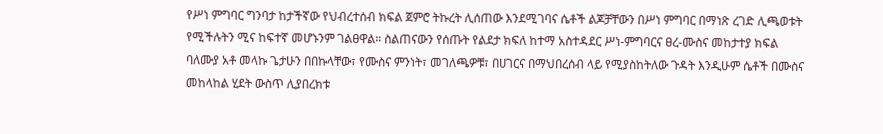የሥነ ምግባር ግንባታ ከታችኛው የህብረተሰብ ክፍል ጀምሮ ትኩረት ሊሰጠው እንደሚገባና ሴቶች ልጆቻቸውን በሥነ ምግባር በማነጽ ረገድ ሊጫወቱት የሚችሉትን ሚና ከፍተኛ መሆኑንም ገልፀዋል። ስልጠናውን የሰጡት የልደታ ክፍለ ከተማ አስተዳደር ሥነ-ምግባርና ፀረ-ሙስና መከታተያ ክፍል ባለሙያ አቶ መላኩ ጌታሁን በበኩላቸው፣ የሙስና ምንነት፣ መገለጫዎቹ፣ በሀገርና በማህበረሰብ ላይ የሚያስከትለው ጉዳት እንዲሁም ሴቶች በሙስና መከላከል ሂደት ውስጥ ሊያበረክቱ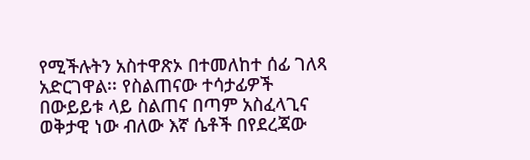የሚችሉትን አስተዋጽኦ በተመለከተ ሰፊ ገለጻ አድርገዋል፡፡ የስልጠናው ተሳታፊዎች በውይይቱ ላይ ስልጠና በጣም አስፈላጊና ወቅታዊ ነው ብለው እኛ ሴቶች በየደረጃው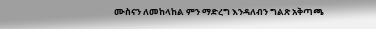ሙስናን ለመከላከል ምን ማድረግ እንዳለብን ግልጽ አቅጣጫ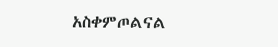አስቀምጦልናል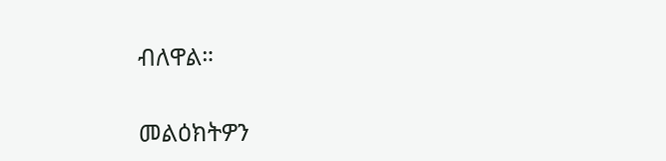ብለዋል።

መልዕክትዎን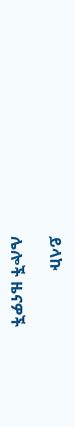ይላኩ

ሌሎች ዜናዎች